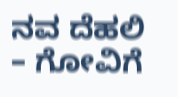ನವ ದೆಹಲಿ – ಗೋವಿಗೆ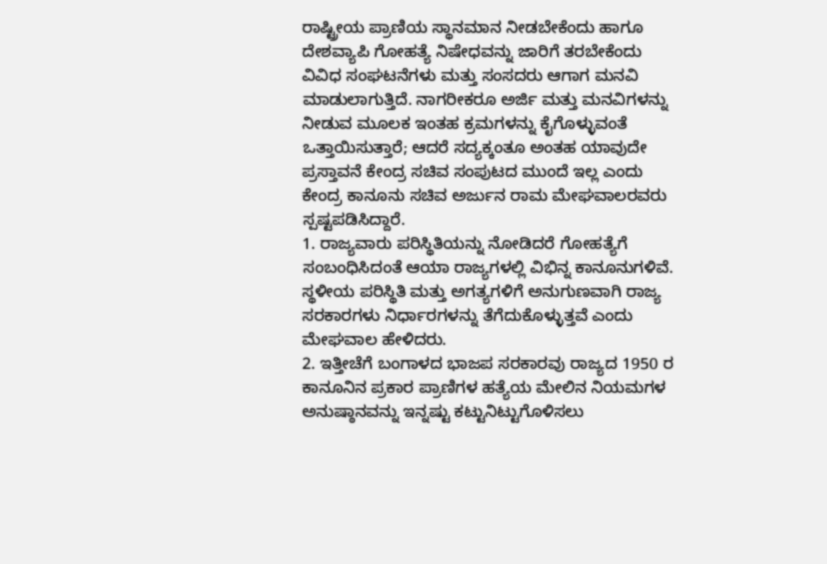ರಾಷ್ಟ್ರೀಯ ಪ್ರಾಣಿಯ ಸ್ಥಾನಮಾನ ನೀಡಬೇಕೆಂದು ಹಾಗೂ ದೇಶವ್ಯಾಪಿ ಗೋಹತ್ಯೆ ನಿಷೇಧವನ್ನು ಜಾರಿಗೆ ತರಬೇಕೆಂದು ವಿವಿಧ ಸಂಘಟನೆಗಳು ಮತ್ತು ಸಂಸದರು ಆಗಾಗ ಮನವಿ ಮಾಡುಲಾಗುತ್ತಿದೆ. ನಾಗರೀಕರೂ ಅರ್ಜಿ ಮತ್ತು ಮನವಿಗಳನ್ನು ನೀಡುವ ಮೂಲಕ ಇಂತಹ ಕ್ರಮಗಳನ್ನು ಕೈಗೊಳ್ಳುವಂತೆ ಒತ್ತಾಯಿಸುತ್ತಾರೆ; ಆದರೆ ಸದ್ಯಕ್ಕಂತೂ ಅಂತಹ ಯಾವುದೇ ಪ್ರಸ್ತಾವನೆ ಕೇಂದ್ರ ಸಚಿವ ಸಂಪುಟದ ಮುಂದೆ ಇಲ್ಲ ಎಂದು ಕೇಂದ್ರ ಕಾನೂನು ಸಚಿವ ಅರ್ಜುನ ರಾಮ ಮೇಘವಾಲರವರು ಸ್ಪಷ್ಟಪಡಿಸಿದ್ದಾರೆ.
1. ರಾಜ್ಯವಾರು ಪರಿಸ್ಥಿತಿಯನ್ನು ನೋಡಿದರೆ ಗೋಹತ್ಯೆಗೆ ಸಂಬಂಧಿಸಿದಂತೆ ಆಯಾ ರಾಜ್ಯಗಳಲ್ಲಿ ವಿಭಿನ್ನ ಕಾನೂನುಗಳಿವೆ. ಸ್ಥಳೀಯ ಪರಿಸ್ಥಿತಿ ಮತ್ತು ಅಗತ್ಯಗಳಿಗೆ ಅನುಗುಣವಾಗಿ ರಾಜ್ಯ ಸರಕಾರಗಳು ನಿರ್ಧಾರಗಳನ್ನು ತೆಗೆದುಕೊಳ್ಳುತ್ತವೆ ಎಂದು ಮೇಘವಾಲ ಹೇಳಿದರು.
2. ಇತ್ತೀಚೆಗೆ ಬಂಗಾಳದ ಭಾಜಪ ಸರಕಾರವು ರಾಜ್ಯದ 1950 ರ ಕಾನೂನಿನ ಪ್ರಕಾರ ಪ್ರಾಣಿಗಳ ಹತ್ಯೆಯ ಮೇಲಿನ ನಿಯಮಗಳ ಅನುಷ್ಠಾನವನ್ನು ಇನ್ನಷ್ಟು ಕಟ್ಟುನಿಟ್ಟುಗೊಳಿಸಲು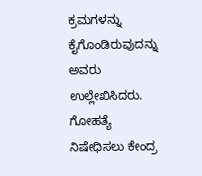ಕ್ರಮಗಳನ್ನು ಕೈಗೊಂಡಿರುವುದನ್ನು ಅವರು ಉಲ್ಲೇಖಿಸಿದರು.
ಗೋಹತ್ಯೆ ನಿಷೇಧಿಸಲು ಕೇಂದ್ರ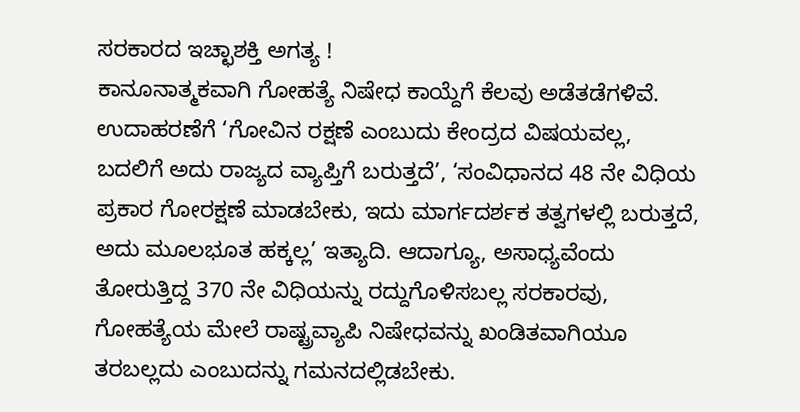ಸರಕಾರದ ಇಚ್ಛಾಶಕ್ತಿ ಅಗತ್ಯ !
ಕಾನೂನಾತ್ಮಕವಾಗಿ ಗೋಹತ್ಯೆ ನಿಷೇಧ ಕಾಯ್ದೆಗೆ ಕೆಲವು ಅಡೆತಡೆಗಳಿವೆ. ಉದಾಹರಣೆಗೆ ‘ಗೋವಿನ ರಕ್ಷಣೆ ಎಂಬುದು ಕೇಂದ್ರದ ವಿಷಯವಲ್ಲ, ಬದಲಿಗೆ ಅದು ರಾಜ್ಯದ ವ್ಯಾಪ್ತಿಗೆ ಬರುತ್ತದೆ’, ‘ಸಂವಿಧಾನದ 48 ನೇ ವಿಧಿಯ ಪ್ರಕಾರ ಗೋರಕ್ಷಣೆ ಮಾಡಬೇಕು, ಇದು ಮಾರ್ಗದರ್ಶಕ ತತ್ವಗಳಲ್ಲಿ ಬರುತ್ತದೆ, ಅದು ಮೂಲಭೂತ ಹಕ್ಕಲ್ಲ’ ಇತ್ಯಾದಿ. ಆದಾಗ್ಯೂ, ಅಸಾಧ್ಯವೆಂದು ತೋರುತ್ತಿದ್ದ 370 ನೇ ವಿಧಿಯನ್ನು ರದ್ದುಗೊಳಿಸಬಲ್ಲ ಸರಕಾರವು, ಗೋಹತ್ಯೆಯ ಮೇಲೆ ರಾಷ್ಟ್ರವ್ಯಾಪಿ ನಿಷೇಧವನ್ನು ಖಂಡಿತವಾಗಿಯೂ ತರಬಲ್ಲದು ಎಂಬುದನ್ನು ಗಮನದಲ್ಲಿಡಬೇಕು.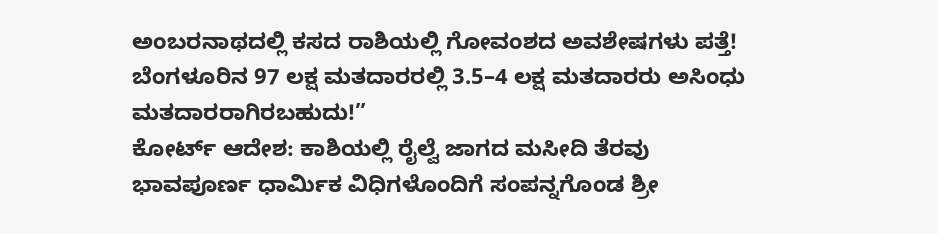ಅಂಬರನಾಥದಲ್ಲಿ ಕಸದ ರಾಶಿಯಲ್ಲಿ ಗೋವಂಶದ ಅವಶೇಷಗಳು ಪತ್ತೆ!
ಬೆಂಗಳೂರಿನ 97 ಲಕ್ಷ ಮತದಾರರಲ್ಲಿ 3.5–4 ಲಕ್ಷ ಮತದಾರರು ಅಸಿಂಧು ಮತದಾರರಾಗಿರಬಹುದು!”
ಕೋರ್ಟ್ ಆದೇಶ: ಕಾಶಿಯಲ್ಲಿ ರೈಲ್ವೆ ಜಾಗದ ಮಸೀದಿ ತೆರವು
ಭಾವಪೂರ್ಣ ಧಾರ್ಮಿಕ ವಿಧಿಗಳೊಂದಿಗೆ ಸಂಪನ್ನಗೊಂಡ ಶ್ರೀ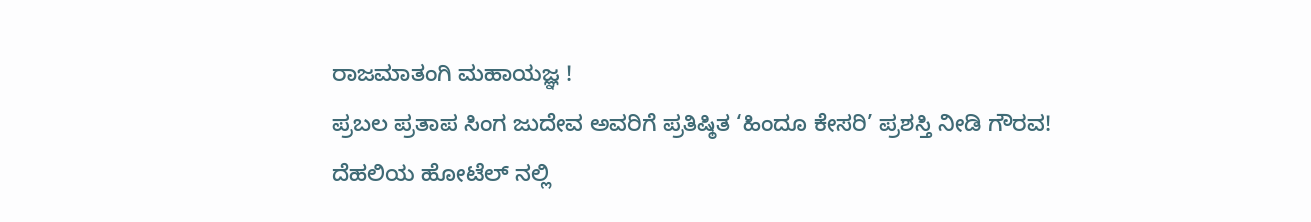ರಾಜಮಾತಂಗಿ ಮಹಾಯಜ್ಞ !
ಪ್ರಬಲ ಪ್ರತಾಪ ಸಿಂಗ ಜುದೇವ ಅವರಿಗೆ ಪ್ರತಿಷ್ಠಿತ ‘ಹಿಂದೂ ಕೇಸರಿ’ ಪ್ರಶಸ್ತಿ ನೀಡಿ ಗೌರವ!
ದೆಹಲಿಯ ಹೋಟೆಲ್ ನಲ್ಲಿ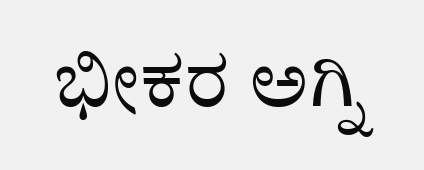ಭೀಕರ ಅಗ್ನಿ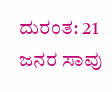ದುರಂತ: 21 ಜನರ ಸಾವು